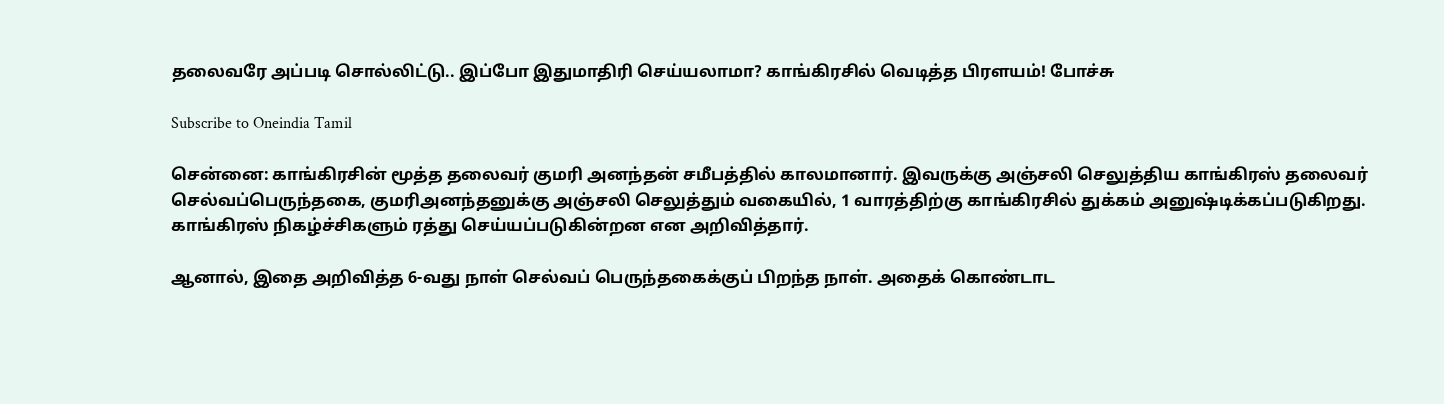தலைவரே அப்படி சொல்லிட்டு.. இப்போ இதுமாதிரி செய்யலாமா? காங்கிரசில் வெடித்த பிரளயம்! போச்சு

Subscribe to Oneindia Tamil

சென்னை: காங்கிரசின் மூத்த தலைவர் குமரி அனந்தன் சமீபத்தில் காலமானார். இவருக்கு அஞ்சலி செலுத்திய காங்கிரஸ் தலைவர் செல்வப்பெருந்தகை, குமரிஅனந்தனுக்கு அஞ்சலி செலுத்தும் வகையில், 1 வாரத்திற்கு காங்கிரசில் துக்கம் அனுஷ்டிக்கப்படுகிறது. காங்கிரஸ் நிகழ்ச்சிகளும் ரத்து செய்யப்படுகின்றன என அறிவித்தார்.

ஆனால், இதை அறிவித்த 6-வது நாள் செல்வப் பெருந்தகைக்குப் பிறந்த நாள். அதைக் கொண்டாட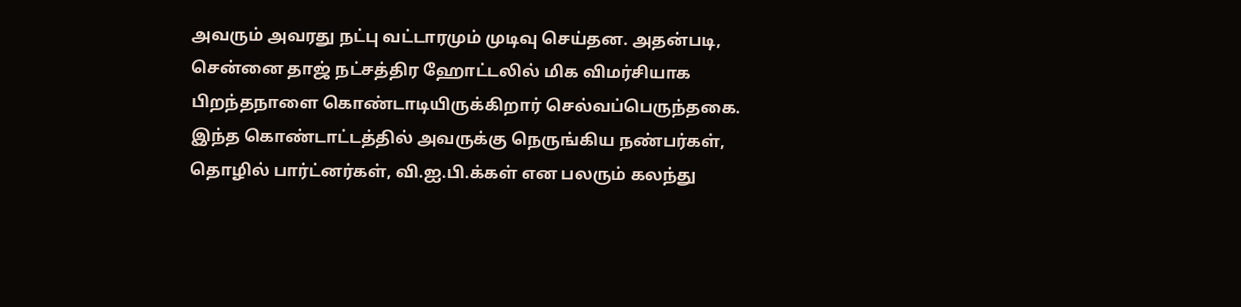அவரும் அவரது நட்பு வட்டாரமும் முடிவு செய்தன. அதன்படி, சென்னை தாஜ் நட்சத்திர ஹோட்டலில் மிக விமர்சியாக பிறந்தநாளை கொண்டாடியிருக்கிறார் செல்வப்பெருந்தகை. இந்த கொண்டாட்டத்தில் அவருக்கு நெருங்கிய நண்பர்கள், தொழில் பார்ட்னர்கள், வி.ஐ.பி.க்கள் என பலரும் கலந்து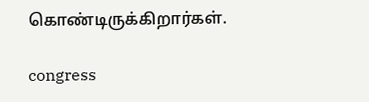கொண்டிருக்கிறார்கள்.

congress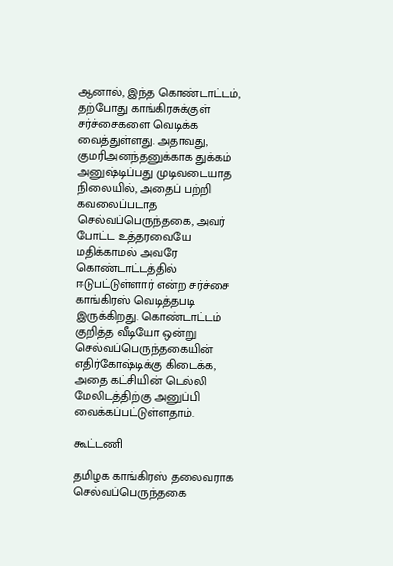ஆனால், இந்த கொண்டாட்டம், தற்போது காங்கிரசுக்குள் சர்ச்சைகளை வெடிக்க வைத்துள்ளது. அதாவது, குமரிஅனந்தனுக்காக துக்கம் அனுஷ்டிப்பது முடிவடையாத நிலையில், அதைப் பற்றி கவலைப்படாத செல்வப்பெருந்தகை, அவர் போட்ட உத்தரவையே மதிக்காமல் அவரே கொண்டாட்டத்தில் ஈடுபட்டுள்ளார் என்ற சர்ச்சை காங்கிரஸ் வெடித்தபடி இருக்கிறது. கொண்டாட்டம் குறித்த வீடியோ ஒன்று செல்வப்பெருந்தகையின் எதிர்கோஷ்டிக்கு கிடைக்க, அதை கட்சியின் டெல்லி மேலிடத்திற்கு அனுப்பி வைக்கப்பட்டுள்ளதாம்.

கூட்டணி

தமிழக காங்கிரஸ் தலைவராக செல்வப்பெருந்தகை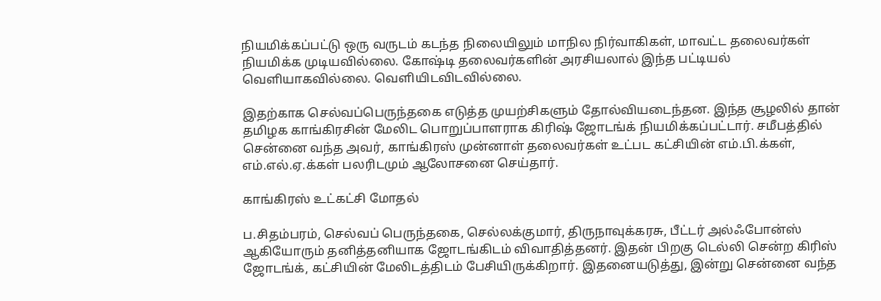நியமிக்கப்பட்டு ஒரு வருடம் கடந்த நிலையிலும் மாநில நிர்வாகிகள், மாவட்ட தலைவர்கள் நியமிக்க முடியவில்லை. கோஷ்டி தலைவர்களின் அரசியலால் இந்த பட்டியல் வெளியாகவில்லை. வெளியிடவிடவில்லை.

இதற்காக செல்வப்பெருந்தகை எடுத்த முயற்சிகளும் தோல்வியடைந்தன. இந்த சூழலில் தான் தமிழக காங்கிரசின் மேலிட பொறுப்பாளராக கிரிஷ் ஜோடங்க் நியமிக்கப்பட்டார். சமீபத்தில் சென்னை வந்த அவர், காங்கிரஸ் முன்னாள் தலைவர்கள் உட்பட கட்சியின் எம்.பி.க்கள், எம்.எல்.ஏ.க்கள் பலரிடமும் ஆலோசனை செய்தார்.

காங்கிரஸ் உட்கட்சி மோதல்

ப.சிதம்பரம், செல்வப் பெருந்தகை, செல்லக்குமார், திருநாவுக்கரசு, பீட்டர் அல்ஃபோன்ஸ் ஆகியோரும் தனித்தனியாக ஜோடங்கிடம் விவாதித்தனர். இதன் பிறகு டெல்லி சென்ற கிரிஸ் ஜோடங்க், கட்சியின் மேலிடத்திடம் பேசியிருக்கிறார். இதனையடுத்து, இன்று சென்னை வந்த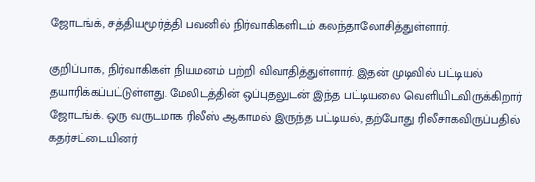ஜோடங்க், சத்தியமூர்த்தி பவனில் நிர்வாகிகளிடம் கலந்தாலோசித்துள்ளார்.

குறிப்பாக, நிர்வாகிகள் நியமனம் பற்றி விவாதித்துள்ளார். இதன் முடிவில் பட்டியல் தயாரிக்கப்பட்டுள்ளது. மேலிடத்தின் ஒப்புதலுடன் இந்த பட்டியலை வெளியிடவிருக்கிறார் ஜோடங்க். ஒரு வருடமாக ரிலீஸ் ஆகாமல் இருந்த பட்டியல், தற்போது ரிலீசாகவிருப்பதில் கதர்சட்டையினர்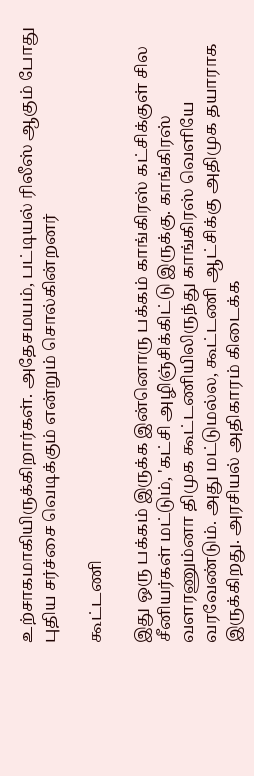உற்சாகமாகியிருக்கிறார்கள். அதேசமயம், பட்டியல் ரிலீஸ் ஆகும் போது புதிய சர்ச்சை வெடிக்கும் என்றும் சொல்கின்றனர்

கூட்டணி

இது ஒரு பக்கம் இருக்க இன்னொரு பக்கம் காங்கிரஸ் கட்சிக்குள் சில சீனியர்கள் மட்டும், 'கட்சி அழிஞ்சிக்கிட்டு இருக்கு. காங்கிரஸ் வளரணும்னா திமுக கூட்டணியிலிருந்து காங்கிரஸ் வெளியே வரவேண்டும். அது மட்டுமல்ல, கூட்டணி ஆட்சிக்கு அதிமுக தயாராக இருக்கிறது. அரசியல் அதிகாரம் கிடைக்க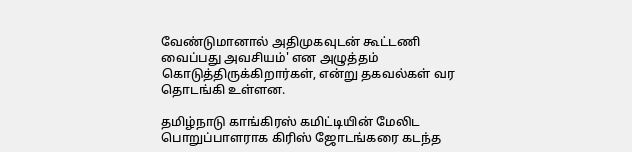வேண்டுமானால் அதிமுகவுடன் கூட்டணி வைப்பது அவசியம்' என அழுத்தம் கொடுத்திருக்கிறார்கள், என்று தகவல்கள் வர தொடங்கி உள்ளன.

தமிழ்நாடு காங்கிரஸ் கமிட்டியின் மேலிட பொறுப்பாளராக கிரிஸ் ஜோடங்கரை கடந்த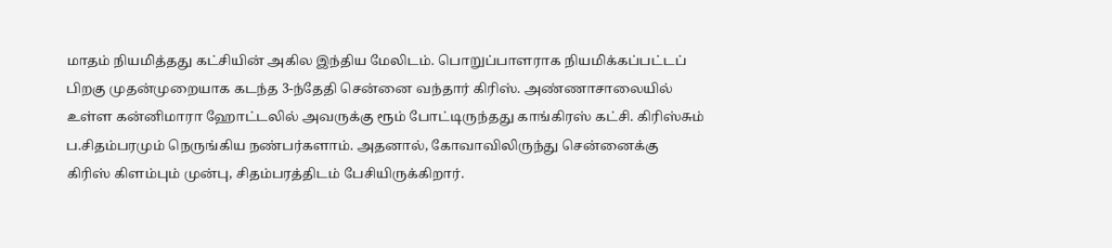மாதம் நியமித்தது கட்சியின் அகில இந்திய மேலிடம். பொறுப்பாளராக நியமிக்கப்பட்டப் பிறகு முதன்முறையாக கடந்த 3-ந்தேதி சென்னை வந்தார் கிரிஸ். அண்ணாசாலையில் உள்ள கன்னிமாரா ஹோட்டலில் அவருக்கு ரூம் போட்டிருந்தது காங்கிரஸ் கட்சி. கிரிஸ்சும் ப.சிதம்பரமும் நெருங்கிய நண்பர்களாம். அதனால், கோவாவிலிருந்து சென்னைக்கு கிரிஸ் கிளம்பும் முன்பு, சிதம்பரத்திடம் பேசியிருக்கிறார்.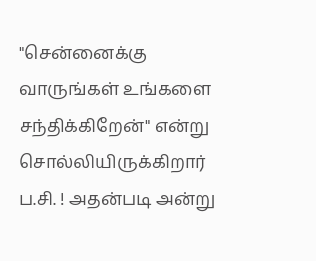"சென்னைக்கு வாருங்கள் உங்களை சந்திக்கிறேன்" என்று சொல்லியிருக்கிறார் ப.சி. ! அதன்படி அன்று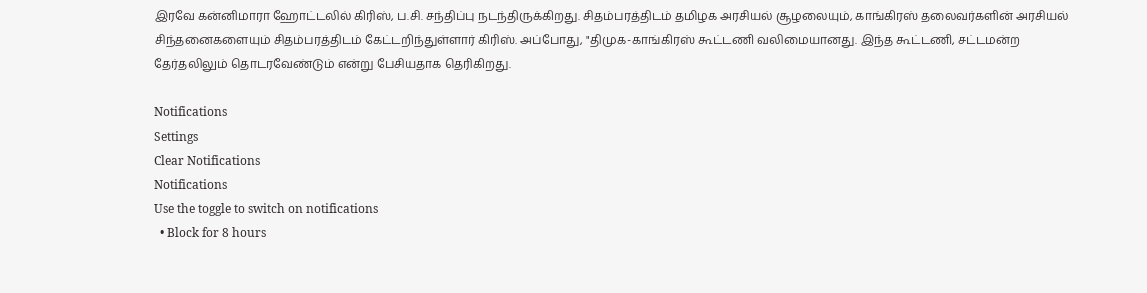இரவே கன்னிமாரா ஹோட்டலில் கிரிஸ், ப.சி. சந்திப்பு நடந்திருக்கிறது. சிதம்பரத்திடம் தமிழக அரசியல் சூழலையும், காங்கிரஸ் தலைவர்களின் அரசியல் சிந்தனைகளையும் சிதம்பரத்திடம் கேட்டறிந்துள்ளார் கிரிஸ். அப்போது, "திமுக-காங்கிரஸ் கூட்டணி வலிமையானது. இந்த கூட்டணி, சட்டமன்ற தேர்தலிலும் தொடரவேண்டும் என்று பேசியதாக தெரிகிறது.

Notifications
Settings
Clear Notifications
Notifications
Use the toggle to switch on notifications
  • Block for 8 hours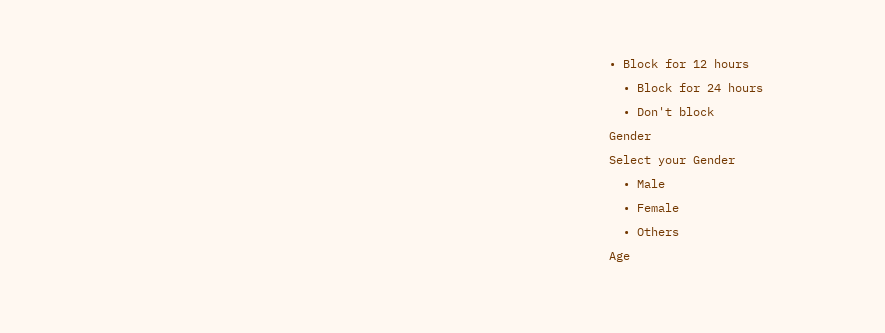• Block for 12 hours
  • Block for 24 hours
  • Don't block
Gender
Select your Gender
  • Male
  • Female
  • Others
Age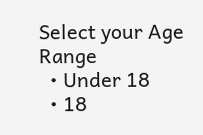Select your Age Range
  • Under 18
  • 18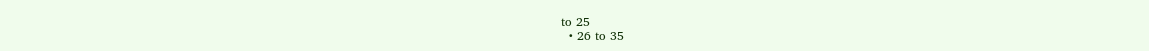to 25
  • 26 to 35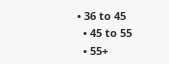• 36 to 45
  • 45 to 55
  • 55+